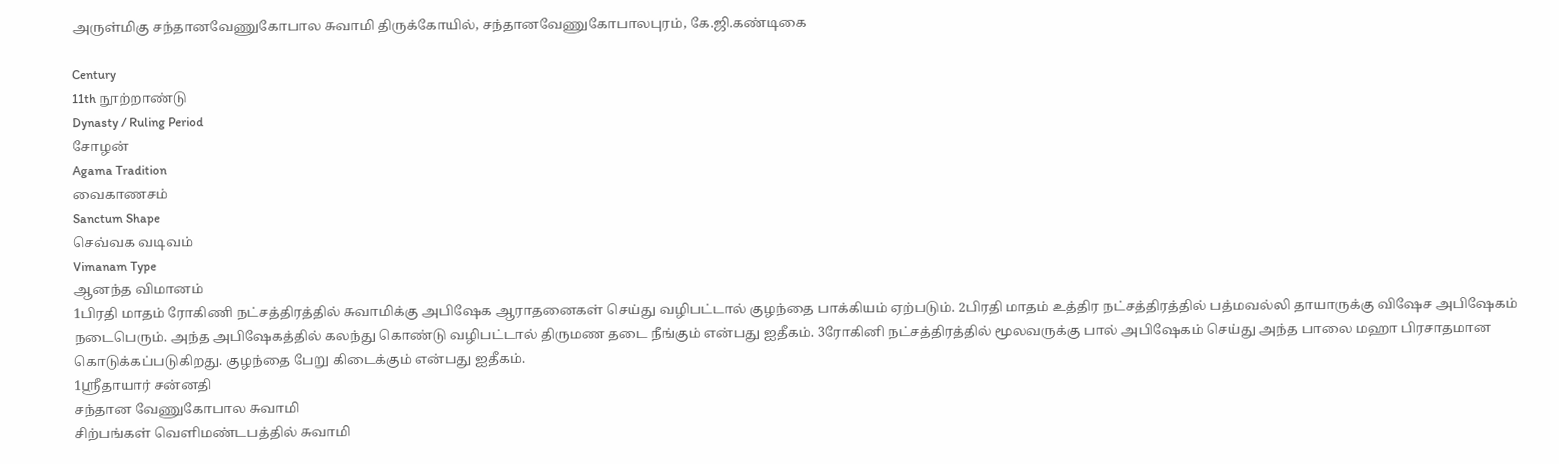அருள்மிகு சந்தானவேணுகோபால சுவாமி திருக்கோயில், சந்தானவேணுகோபாலபுரம், கே.ஜி.கண்டிகை

Century
11th நூற்றாண்டு
Dynasty / Ruling Period
சோழன்
Agama Tradition
வைகாணசம்
Sanctum Shape
செவ்வக வடிவம்
Vimanam Type
ஆனந்த விமானம்
1பிரதி மாதம் ரோகிணி நட்சத்திரத்தில் சுவாமிக்கு அபிஷேக ஆராதனைகள் செய்து வழிபட்டால் குழந்தை பாக்கியம் ஏற்படும். 2பிரதி மாதம் உத்திர நட்சத்திரத்தில் பத்மவல்லி தாயாருக்கு விஷேச அபிஷேகம் நடைபெரும். அந்த அபிஷேகத்தில் கலந்து கொண்டு வழிபட்டால் திருமண தடை நீங்கும் என்பது ஐதீகம். 3ரோகினி நட்சத்திரத்தில் மூலவருக்கு பால் அபிஷேகம் செய்து அந்த பாலை மஹா பிரசாதமான கொடுக்கப்படுகிறது. குழந்தை பேறு கிடைக்கும் என்பது ஐதீகம்.
1ஸ்ரீதாயார் சன்னதி
சந்தான வேணுகோபால சுவாமி
சிற்பங்கள் வெளிமண்டபத்தில் சுவாமி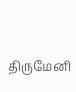திருமேனி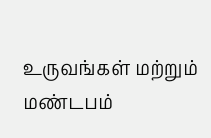உருவங்கள் மற்றும் மண்டபம்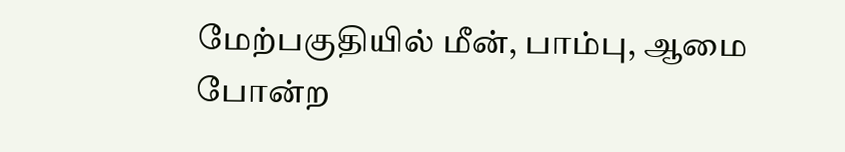மேற்பகுதியில் மீன், பாம்பு, ஆமை போன்ற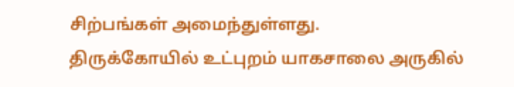சிற்பங்கள் அமைந்துள்ளது.
திருக்கோயில் உட்புறம் யாகசாலை அருகில்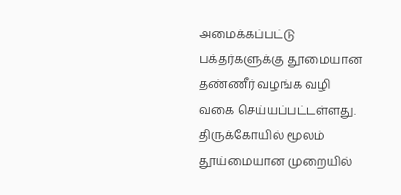அமைக்கப்பட்டு பக்தர்களுக்கு தூமையான தண்ணீர் வழங்க வழி வகை செய்யப்பட்டள்ளது.
திருக்கோயில் மூலம் தூய்மையான முறையில்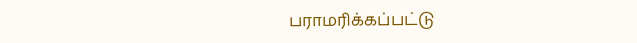பராமரிக்கப்பட்டு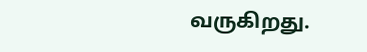வருகிறது.